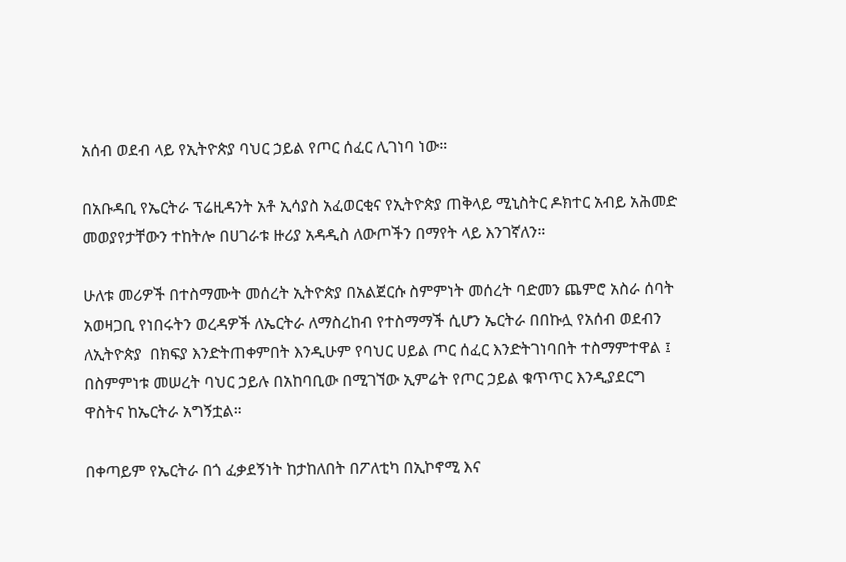አሰብ ወደብ ላይ የኢትዮጵያ ባህር ኃይል የጦር ሰፈር ሊገነባ ነው።

በአቡዳቢ የኤርትራ ፕሬዚዳንት አቶ ኢሳያስ አፈወርቂና የኢትዮጵያ ጠቅላይ ሚኒስትር ዶክተር አብይ አሕመድ መወያየታቸውን ተከትሎ በሀገራቱ ዙሪያ አዳዲስ ለውጦችን በማየት ላይ እንገኛለን።

ሁለቱ መሪዎች በተስማሙት መሰረት ኢትዮጵያ በአልጀርሱ ስምምነት መሰረት ባድመን ጨምሮ አስራ ሰባት አወዛጋቢ የነበሩትን ወረዳዎች ለኤርትራ ለማስረከብ የተስማማች ሲሆን ኤርትራ በበኩሏ የአሰብ ወደብን ለኢትዮጵያ  በክፍያ እንድትጠቀምበት እንዲሁም የባህር ሀይል ጦር ሰፈር እንድትገነባበት ተስማምተዋል ፤ በስምምነቱ መሠረት ባህር ኃይሉ በአከባቢው በሚገኘው ኢምሬት የጦር ኃይል ቁጥጥር እንዲያደርግ ዋስትና ከኤርትራ አግኝቷል።

በቀጣይም የኤርትራ በጎ ፈቃደኝነት ከታከለበት በፖለቲካ በኢኮኖሚ እና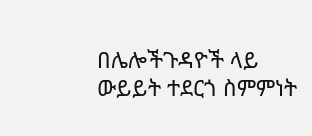በሌሎችጉዳዮች ላይ ውይይት ተደርጎ ስምምነት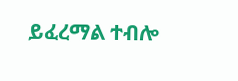ይፈረማል ተብሎ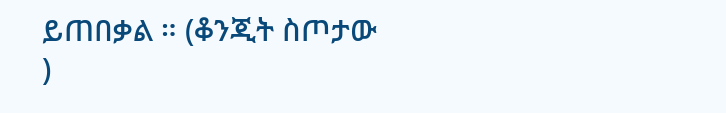ይጠበቃል ። (ቆንጂት ስጦታው )